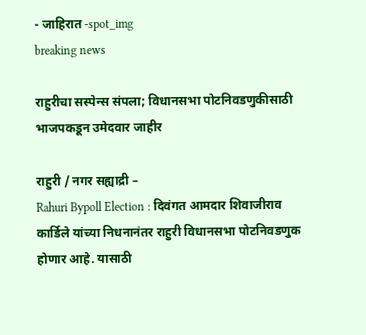- जाहिरात -spot_img
breaking news

राहुरीचा सस्पेन्स संपला; विधानसभा पोटनिवडणुकीसाठी भाजपकडून उमेदवार जाहीर

राहुरी / नगर सह्याद्री –
Rahuri Bypoll Election : दिवंगत आमदार शिवाजीराव कार्डिले यांच्या निधनानंतर राहुरी विधानसभा पोटनिवडणुक होणार आहे. यासाठी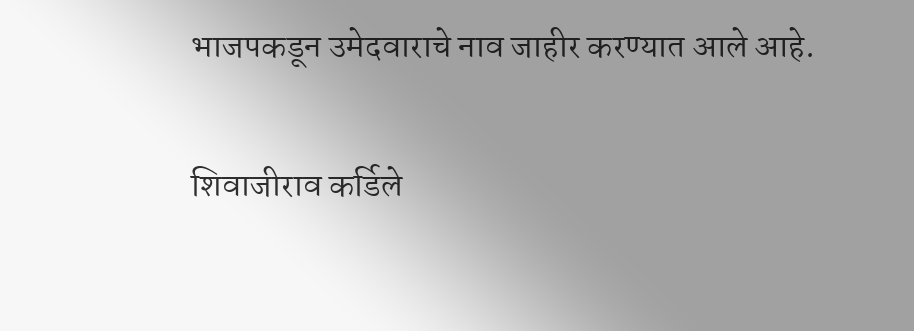भाजपकडून उमेदवाराचे नाव जाहीर करण्यात आले आहे.

शिवाजीराव कर्डिले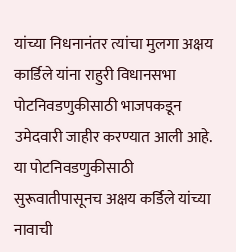यांच्या निधनानंतर त्यांचा मुलगा अक्षय कार्डिले यांना राहुरी विधानसभा पोटनिवडणुकीसाठी भाजपकडून उमेदवारी जाहीर करण्यात आली आहे. या पोटनिवडणुकीसाठी सुरूवातीपासूनच अक्षय कर्डिले यांच्या नावाची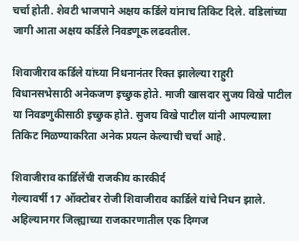चर्चा होती. शेवटी भाजपाने अक्षय कर्डिले यांनाच तिकिट दिले. वडिलांच्या जागी आता अक्षय कर्डिले निवडणूक लढवतील.

शिवाजीराव कर्डिले यांच्या निधनानंतर रिक्त झालेल्या राहुरी विधानसभेसाठी अनेकजण इच्छुक होते. माजी खासदार सुजय विखे पाटील या निवडणुकीसाठी इच्छुक होते. सुजय विखे पाटील यांनी आपल्याला तिकिट मिळण्याकरिता अनेक प्रयत्न केल्याची चर्चा आहे.

शिवाजीराव कार्डिलेंची राजकीय कारकीर्द
गेल्यावर्षी 17 ऑक्टोबर रोजी शिवाजीराव कार्डिले यांचे निधन झाले. अहिल्यानगर जिल्ह्याच्या राजकारणातील एक दिग्गज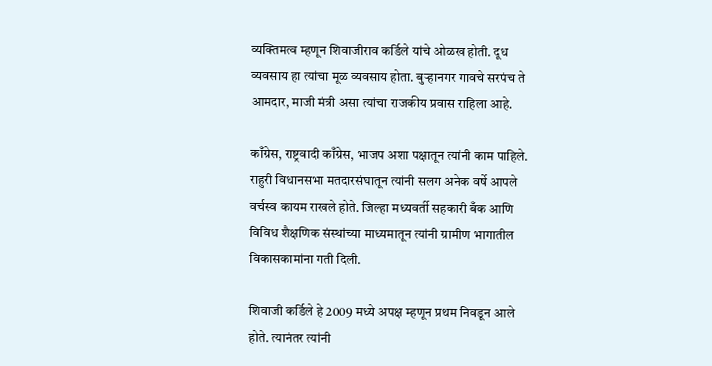व्यक्तिमत्व म्हणून शिवाजीराव कर्डिले यांचे ओळख होती. दूध व्यवसाय हा त्यांचा मूळ व्यवसाय होता. बुऱ्हानगर गावचे सरपंच ते आमदार, माजी मंत्री असा त्यांचा राजकीय प्रवास राहिला आहे.

काँग्रेस, राष्ट्रवादी काँग्रेस, भाजप अशा पक्षातून त्यांनी काम पाहिले. राहुरी विधानसभा मतदारसंघातून त्यांनी सलग अनेक वर्षे आपले वर्चस्व कायम राखले होते. जिल्हा मध्यवर्ती सहकारी बँक आणि विविध शैक्षणिक संस्थांच्या माध्यमातून त्यांनी ग्रामीण भागातील विकासकामांना गती दिली.

शिवाजी कर्डिले हे 2009 मध्ये अपक्ष म्हणून प्रथम निवडून आले होते. त्यानंतर त्यांनी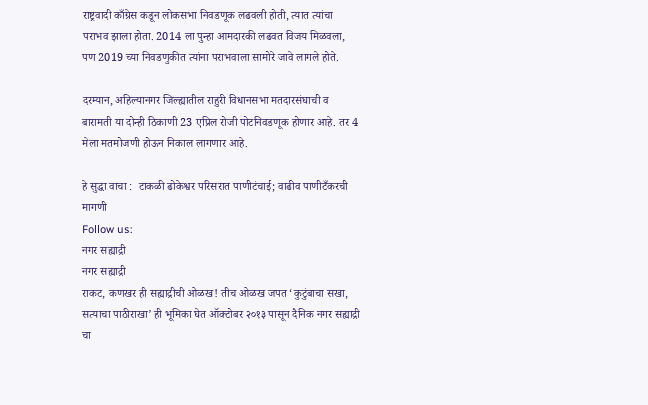राष्ट्रवादी काँग्रेस कडून लोकसभा निवडणूक लढवली होती, त्यात त्यांचा पराभव झाला होता. 2014 ला पुन्हा आमदारकी लढवत विजय मिळवला, पण 2019 च्या निवडणुकीत त्यांना पराभवाला सामोरे जावे लागले होते.

दरम्यान, अहिल्यानगर जिल्ह्यातील राहुरी विधानसभा मतदारसंघाची व बारामती या दोन्ही ठिकाणी 23 एप्रिल रोजी पोटनिवडणूक होणार आहे. तर 4 मेला मतमोजणी होऊन निकाल लागणार आहे.

हे सुद्धा वाचा :  टाकळी ढोकेश्वर परिसरात पाणीटंचाई; वाढीव पाणीटँकरची मागणी
Follow us:
नगर सह्याद्री
नगर सह्याद्री
राकट, कणखर ही सह्याद्रीची ओळख! तीच ओळख जपत ‘कुटुंबाचा सखा, सत्याचा पाठीराखा’ ही भूमिका घेत ऑक्टोबर २०१३ पासून दैनिक नगर सह्याद्री चा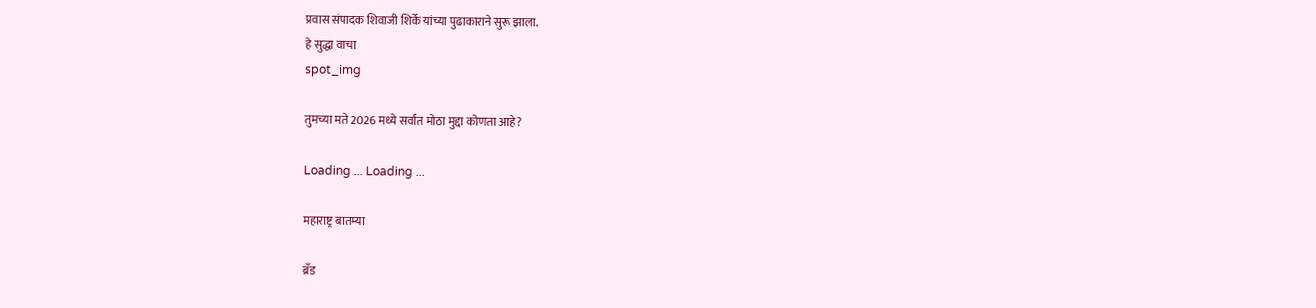प्रवास संपादक शिवाजी शिर्के यांच्या पुढाकाराने सुरू झाला.
हे सुद्धा वाचा
spot_img

तुमच्या मते 2026 मध्ये सर्वात मोठा मुद्दा कोणता आहे?

Loading ... Loading ...

महाराष्ट्र बातम्या

ब्रँड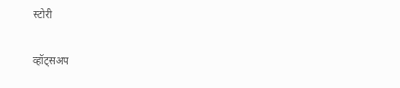स्टोरी

व्हॉट्सअप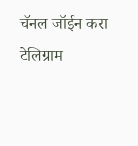चॅनल जॉईन करा
टेलिग्राम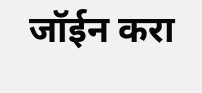जॉईन करा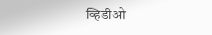व्हिडीओ